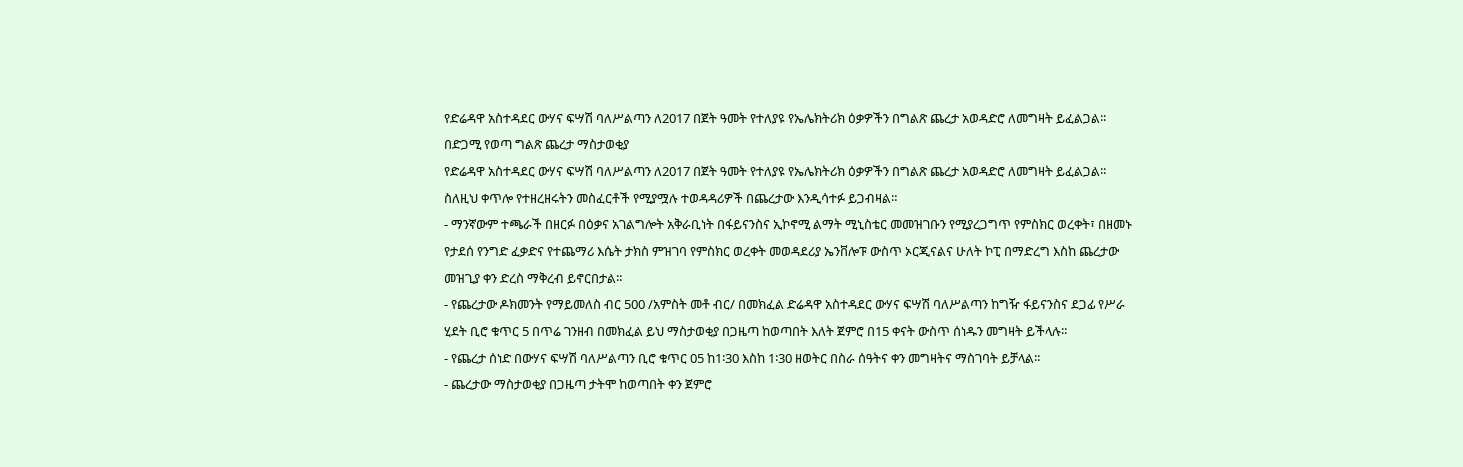የድሬዳዋ አስተዳደር ውሃና ፍሣሽ ባለሥልጣን ለ2017 በጀት ዓመት የተለያዩ የኤሌክትሪክ ዕቃዎችን በግልጽ ጨረታ አወዳድሮ ለመግዛት ይፈልጋል፡፡
በድጋሚ የወጣ ግልጽ ጨረታ ማስታወቂያ
የድሬዳዋ አስተዳደር ውሃና ፍሣሽ ባለሥልጣን ለ2017 በጀት ዓመት የተለያዩ የኤሌክትሪክ ዕቃዎችን በግልጽ ጨረታ አወዳድሮ ለመግዛት ይፈልጋል፡፡
ስለዚህ ቀጥሎ የተዘረዘሩትን መስፈርቶች የሚያሟሉ ተወዳዳሪዎች በጨረታው እንዲሳተፉ ይጋብዛል።
- ማንኛውም ተጫራች በዘርፉ በዕቃና አገልግሎት አቅራቢነት በፋይናንስና ኢኮኖሚ ልማት ሚኒስቴር መመዝገቡን የሚያረጋግጥ የምስክር ወረቀት፣ በዘመኑ የታደሰ የንግድ ፈቃድና የተጨማሪ እሴት ታክስ ምዝገባ የምስክር ወረቀት መወዳደሪያ ኤንቨሎፑ ውስጥ ኦርጂናልና ሁለት ኮፒ በማድረግ እስከ ጨረታው መዝጊያ ቀን ድረስ ማቅረብ ይኖርበታል፡፡
- የጨረታው ዶክመንት የማይመለስ ብር 500 /አምስት መቶ ብር/ በመክፈል ድሬዳዋ አስተዳደር ውሃና ፍሣሽ ባለሥልጣን ከግዥ ፋይናንስና ደጋፊ የሥራ ሂደት ቢሮ ቁጥር 5 በጥሬ ገንዘብ በመክፈል ይህ ማስታወቂያ በጋዜጣ ከወጣበት እለት ጀምሮ በ15 ቀናት ውስጥ ሰነዱን መግዛት ይችላሉ፡፡
- የጨረታ ሰነድ በውሃና ፍሣሽ ባለሥልጣን ቢሮ ቁጥር 05 ከ1፡30 እስከ 1፡30 ዘወትር በስራ ሰዓትና ቀን መግዛትና ማስገባት ይቻላል፡፡
- ጨረታው ማስታወቂያ በጋዜጣ ታትሞ ከወጣበት ቀን ጀምሮ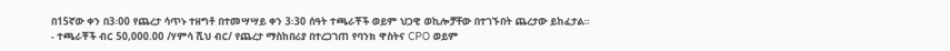በ15ኛው ቀን በ3፡00 የጨረታ ሳጥኑ ተዘግቶ በተመሣሣይ ቀን 3፡30 ሰዓት ተጫራቾች ወይም ህጋዊ ወኪሎቻቸው በተገኙበት ጨረታው ይከፈታል።
- ተጫራቾች ብር 50,000.00 /ሃምሳ ሺህ ብር/ የጨረታ ማስከበሪያ በተረጋገጠ የባንክ ዋስትና CPO ወይም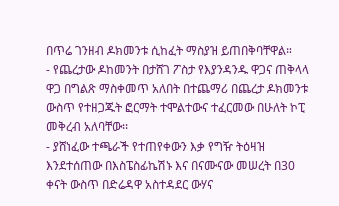በጥሬ ገንዘብ ዶክመንቱ ሲከፈት ማስያዝ ይጠበቅባቸዋል።
- የጨረታው ዶከመንት በታሸገ ፖስታ የእያንዳንዱ ዋጋና ጠቅላላ ዋጋ በግልጽ ማስቀመጥ አለበት በተጨማሪ በጨረታ ዶክመንቱ ውስጥ የተዘጋጁት ፎርማት ተሞልተውና ተፈርመው በሁለት ኮፒ መቅረብ አለባቸው፡፡
- ያሸነፈው ተጫራች የተጠየቀውን እቃ የግዥ ትዕዛዝ እንደተሰጠው በእስፔስፊኬሽኑ እና በናሙናው መሠረት በ30 ቀናት ውስጥ በድሬዳዋ አስተዳደር ውሃና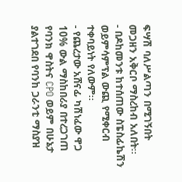ፍሣሽ ባለሥልጣን በሚገኝበት መጋዘን አቅርቦ ማስረከብ አለበት፡፡
- በዶከመንቱ ከተሰጠው ስፔስፊኬሽን ወይምሳምፕል ውጪ የሚቀርብ ተቀባይነት የለውም፡፡
- የጨረታው አሸናፊ ካሽነፈው ዋጋ 10% ውል ማስከበሪያ በተረጋገጠ የባንክ ዋስትና CPO ወይም በሁኔታ ያልተገደበ የባንከ ጋራንቲ ማስያዝ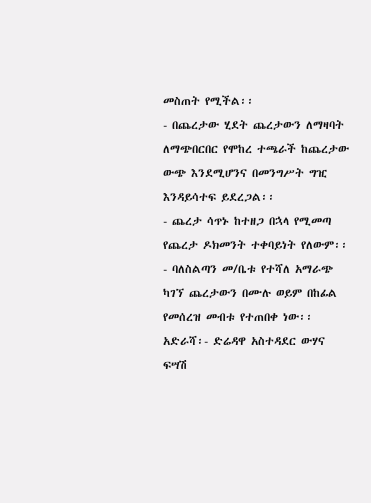መስጠት የሚችል፡፡
- በጨረታው ሂደት ጨረታውን ለማዛባት ለማጭበርበር የሞከረ ተጫራች ከጨረታው ውጭ እንደሚሆንና በመንግሥት ግዢ እንዳይሳተፍ ይደረጋል፡፡
- ጨረታ ሳጥኑ ከተዘጋ በኋላ የሚመጣ የጨረታ ዶክመንት ተቀባይነት የለውም፡፡
- ባለስልጣን መ/ቤቱ የተሻለ አማራጭ ካገኘ ጨረታውን በሙሉ ወይም በከፊል የመሰረዝ መብቱ የተጠበቀ ነው፡፡
አድራሻ፡- ድሬዳዋ አስተዳደር ውሃና ፍሣሽ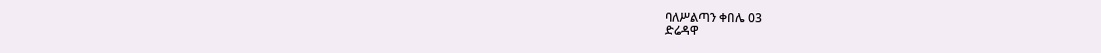ባለሥልጣን ቀበሌ 03
ድሬዳዋ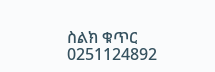ስልክ ቁጥር 0251124892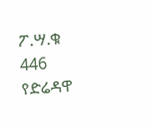ፖ.ሣ.ቁ 446
የድሬዳዋ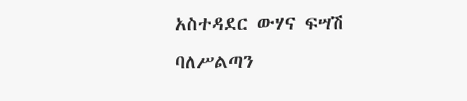አስተዳደር ውሃና ፍሣሽ ባለሥልጣን